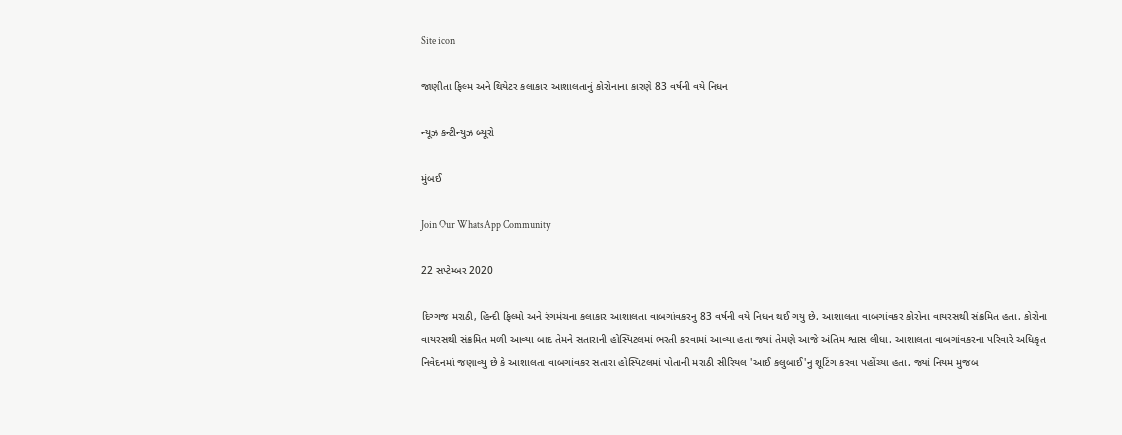Site icon

જાણીતા ફિલ્મ અને થિયેટર કલાકાર આશાલતાનું કોરોનાના કારણે 83 વર્ષની વયે નિધન

ન્યૂઝ કન્ટીન્યુઝ બ્યૂરો

મુંબઈ

Join Our WhatsApp Community

22 સપ્ટેમ્બર 2020

દિગ્ગજ મરાઠી, હિન્દી ફિલ્મો અને રંગમંચના કલાકાર આશાલતા વાબગાંવકરનુ 83 વર્ષની વયે નિધન થઈ ગયુ છે. આશાલતા વાબગાંવકર કોરોના વાયરસથી સંક્રમિત હતા. કોરોના વાયરસથી સંક્રમિત મળી આવ્યા બાદ તેમને સતારાની હોસ્પિટલમાં ભરતી કરવામાં આવ્યા હતા જ્યાં તેમણે આજે અંતિમ શ્વાસ લીધા. આશાલતા વાબગાંવકરના પરિવારે અધિકૃત નિવેદનમાં જણાવ્યુ છે કે આશાલતા વાબગાંવકર સતારા હોસ્પિટલમાં પોતાની મરાઠી સીરિયલ 'આઈ કલુબાઈ'નુ શૂટિંગ કરવા પહોંચ્યા હતા. જ્યાં નિયમ મુજબ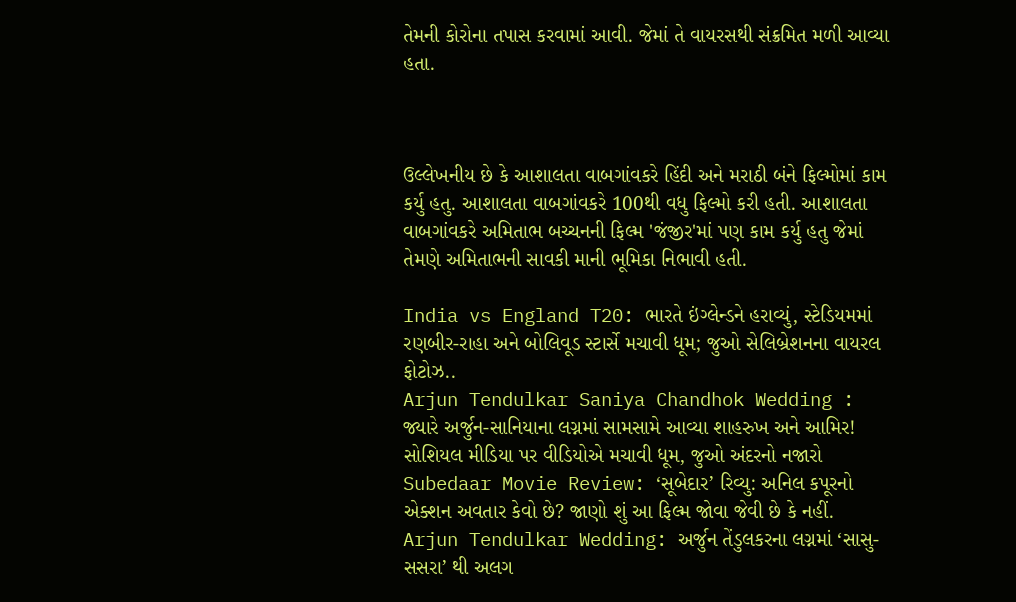તેમની કોરોના તપાસ કરવામાં આવી. જેમાં તે વાયરસથી સંક્રમિત મળી આવ્યા હતા.



ઉલ્લેખનીય છે કે આશાલતા વાબગાંવકરે હિંદી અને મરાઠી બંને ફિલ્મોમાં કામ કર્યુ હતુ. આશાલતા વાબગાંવકરે 100થી વધુ ફિલ્મો કરી હતી. આશાલતા વાબગાંવકરે અમિતાભ બચ્ચનની ફિલ્મ 'જંજીર'માં પણ કામ કર્યુ હતુ જેમાં તેમણે અમિતાભની સાવકી માની ભૂમિકા નિભાવી હતી.

India vs England T20: ભારતે ઇંગ્લેન્ડને હરાવ્યું, સ્ટેડિયમમાં રણબીર-રાહા અને બોલિવૂડ સ્ટાર્સે મચાવી ધૂમ; જુઓ સેલિબ્રેશનના વાયરલ ફોટોઝ..
Arjun Tendulkar Saniya Chandhok Wedding : જ્યારે અર્જુન-સાનિયાના લગ્નમાં સામસામે આવ્યા શાહરુખ અને આમિર! સોશિયલ મીડિયા પર વીડિયોએ મચાવી ધૂમ, જુઓ અંદરનો નજારો
Subedaar Movie Review: ‘સૂબેદાર’ રિવ્યુ: અનિલ કપૂરનો એક્શન અવતાર કેવો છે? જાણો શું આ ફિલ્મ જોવા જેવી છે કે નહીં.
Arjun Tendulkar Wedding: અર્જુન તેંડુલકરના લગ્નમાં ‘સાસુ-સસરા’ થી અલગ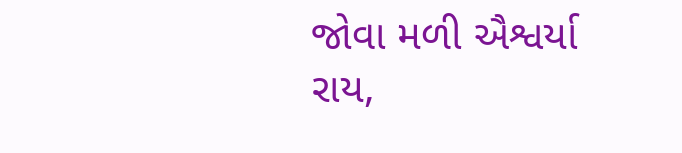જોવા મળી ઐશ્વર્યા રાય,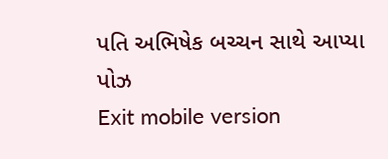પતિ અભિષેક બચ્ચન સાથે આપ્યા પોઝ
Exit mobile version